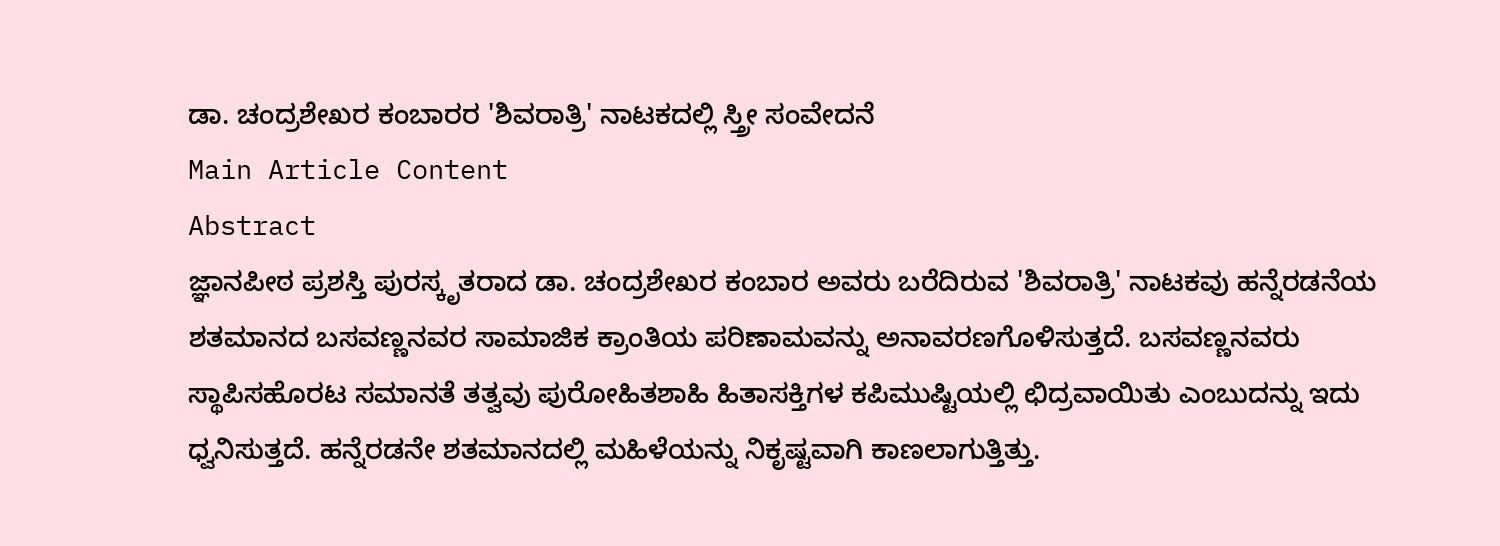ಡಾ. ಚಂದ್ರಶೇಖರ ಕಂಬಾರರ 'ಶಿವರಾತ್ರಿ' ನಾಟಕದಲ್ಲಿ ಸ್ತ್ರೀ ಸಂವೇದನೆ
Main Article Content
Abstract
ಜ್ಞಾನಪೀಠ ಪ್ರಶಸ್ತಿ ಪುರಸ್ಕೃತರಾದ ಡಾ. ಚಂದ್ರಶೇಖರ ಕಂಬಾರ ಅವರು ಬರೆದಿರುವ 'ಶಿವರಾತ್ರಿ' ನಾಟಕವು ಹನ್ನೆರಡನೆಯ ಶತಮಾನದ ಬಸವಣ್ಣನವರ ಸಾಮಾಜಿಕ ಕ್ರಾಂತಿಯ ಪರಿಣಾಮವನ್ನು ಅನಾವರಣಗೊಳಿಸುತ್ತದೆ. ಬಸವಣ್ಣನವರು ಸ್ಥಾಪಿಸಹೊರಟ ಸಮಾನತೆ ತತ್ವವು ಪುರೋಹಿತಶಾಹಿ ಹಿತಾಸಕ್ತಿಗಳ ಕಪಿಮುಷ್ಟಿಯಲ್ಲಿ ಛಿದ್ರವಾಯಿತು ಎಂಬುದನ್ನು ಇದು ಧ್ವನಿಸುತ್ತದೆ. ಹನ್ನೆರಡನೇ ಶತಮಾನದಲ್ಲಿ ಮಹಿಳೆಯನ್ನು ನಿಕೃಷ್ಟವಾಗಿ ಕಾಣಲಾಗುತ್ತಿತ್ತು.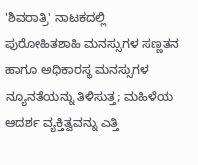'ಶಿವರಾತ್ರಿ' ನಾಟಕದಲ್ಲಿ ಪುರೋಹಿತಶಾಹಿ ಮನಸ್ಸುಗಳ ಸಣ್ಣತನ ಹಾಗೂ ಅಧಿಕಾರಸ್ಥ ಮನಸ್ಸುಗಳ ನ್ಯೂನತೆಯನ್ನು ತಿಳಿಸುತ್ತ; ಮಹಿಳೆಯ ಆದರ್ಶ ವ್ಯಕ್ತಿತ್ವವನ್ನು ಎತ್ತಿ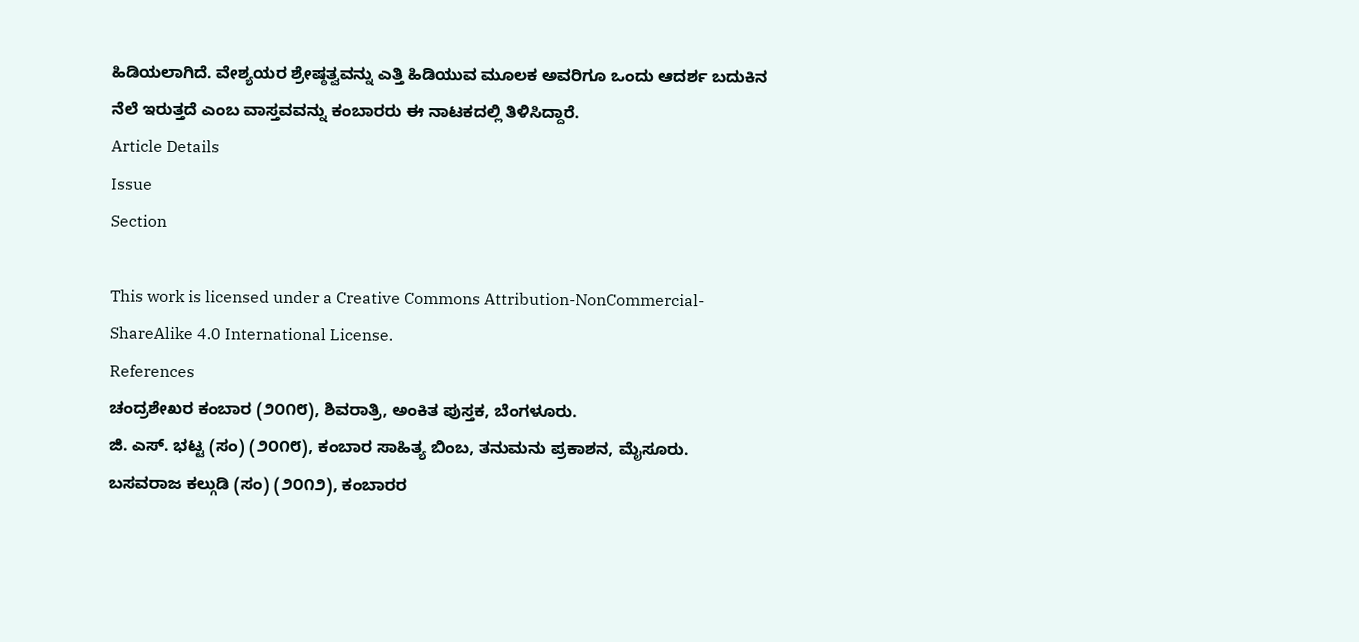ಹಿಡಿಯಲಾಗಿದೆ. ವೇಶ್ಯಯರ ಶ್ರೇಷ್ಠತ್ವವನ್ನು ಎತ್ತಿ ಹಿಡಿಯುವ ಮೂಲಕ ಅವರಿಗೂ ಒಂದು ಆದರ್ಶ ಬದುಕಿನ ನೆಲೆ ಇರುತ್ತದೆ ಎಂಬ ವಾಸ್ತವವನ್ನು ಕಂಬಾರರು ಈ ನಾಟಕದಲ್ಲಿ ತಿಳಿಸಿದ್ದಾರೆ.
Article Details
Issue
Section

This work is licensed under a Creative Commons Attribution-NonCommercial-ShareAlike 4.0 International License.
References
ಚಂದ್ರಶೇಖರ ಕಂಬಾರ (೨೦೧೮), ಶಿವರಾತ್ರಿ, ಅಂಕಿತ ಪುಸ್ತಕ, ಬೆಂಗಳೂರು.
ಜಿ. ಎಸ್. ಭಟ್ಟ (ಸಂ) (೨೦೧೮), ಕಂಬಾರ ಸಾಹಿತ್ಯ ಬಿಂಬ, ತನುಮನು ಪ್ರಕಾಶನ, ಮೈಸೂರು.
ಬಸವರಾಜ ಕಲ್ಗುಡಿ (ಸಂ) (೨೦೧೨), ಕಂಬಾರರ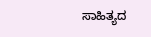ಸಾಹಿತ್ಯದ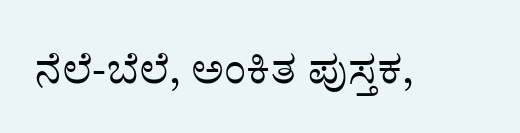ನೆಲೆ-ಬೆಲೆ, ಅಂಕಿತ ಪುಸ್ತಕ,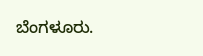ಬೆಂಗಳೂರು.